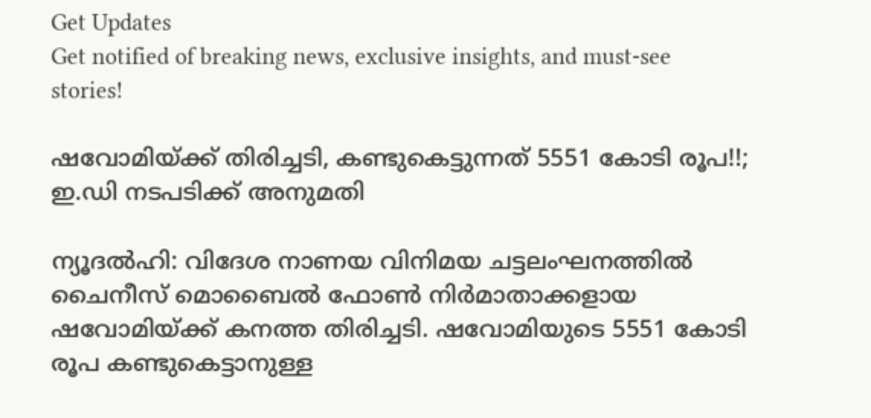Get Updates
Get notified of breaking news, exclusive insights, and must-see stories!

ഷവോമിയ്ക്ക് തിരിച്ചടി, കണ്ടുകെട്ടുന്നത് 5551 കോടി രൂപ!!; ഇ.ഡി നടപടിക്ക് അനുമതി

ന്യൂദല്‍ഹി: വിദേശ നാണയ വിനിമയ ചട്ടലംഘനത്തില്‍ ചൈനീസ് മൊബൈല്‍ ഫോണ്‍ നിര്‍മാതാക്കളായ ഷവോമിയ്ക്ക് കനത്ത തിരിച്ചടി. ഷവോമിയുടെ 5551 കോടി രൂപ കണ്ടുകെട്ടാനുള്ള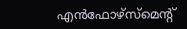എന്‍ഫോഴ്‌സ്‌മെന്റ്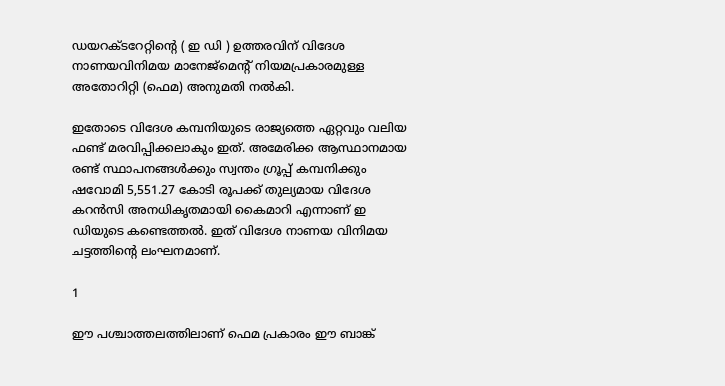ഡയറക്ടറേറ്റിന്റെ ( ഇ ഡി ) ഉത്തരവിന് വിദേശ നാണയവിനിമയ മാനേജ്‌മെന്റ് നിയമപ്രകാരമുള്ള അതോറിറ്റി (ഫെമ) അനുമതി നല്‍കി.

ഇതോടെ വിദേശ കമ്പനിയുടെ രാജ്യത്തെ ഏറ്റവും വലിയ ഫണ്ട് മരവിപ്പിക്കലാകും ഇത്. അമേരിക്ക ആസ്ഥാനമായ രണ്ട് സ്ഥാപനങ്ങള്‍ക്കും സ്വന്തം ഗ്രൂപ്പ് കമ്പനിക്കും ഷവോമി 5,551.27 കോടി രൂപക്ക് തുല്യമായ വിദേശ കറന്‍സി അനധികൃതമായി കൈമാറി എന്നാണ് ഇ ഡിയുടെ കണ്ടെത്തല്‍. ഇത് വിദേശ നാണയ വിനിമയ ചട്ടത്തിന്റെ ലംഘനമാണ്.

1

ഈ പശ്ചാത്തലത്തിലാണ് ഫെമ പ്രകാരം ഈ ബാങ്ക്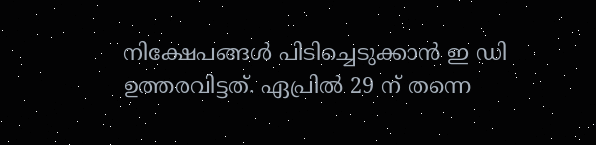നിക്ഷേപങ്ങള്‍ പിടിച്ചെടുക്കാന്‍ ഇ ഡി ഉത്തരവിട്ടത്. ഏപ്രില്‍ 29 ന് തന്നെ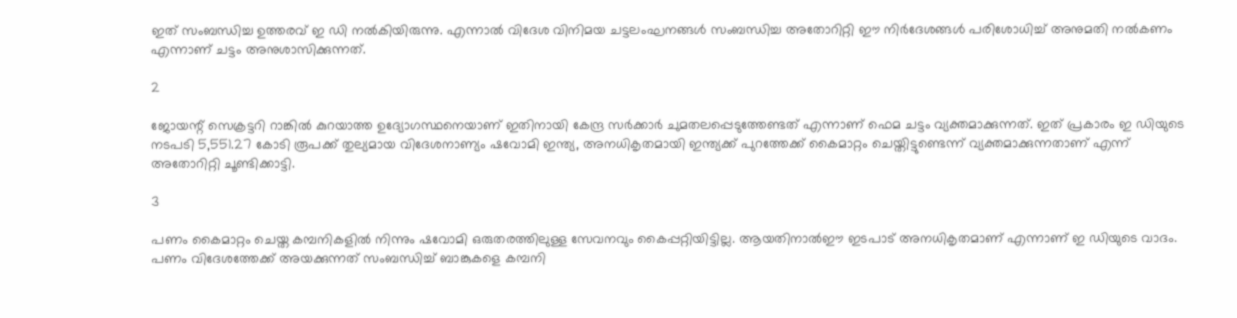ഇത് സംബന്ധിച്ച ഉത്തരവ് ഇ ഡി നല്‍കിയിരുന്നു. എന്നാല്‍ വിദേശ വിനിമയ ചട്ടലംഘനങ്ങള്‍ സംബന്ധിച്ച അതോറിറ്റി ഈ നിര്‍ദേശങ്ങള്‍ പരിശോധിച്ച് അനുമതി നല്‍കണം എന്നാണ് ചട്ടം അനുശാസിക്കുന്നത്.

2

ജോയന്റ് സെക്രട്ടറി റാങ്കില്‍ കുറയാത്ത ഉദ്യോഗസ്ഥനെയാണ് ഇതിനായി കേന്ദ്ര സര്‍ക്കാര്‍ ചുമതലപ്പെടുത്തേണ്ടത് എന്നാണ് ഫെമ ചട്ടം വ്യക്തമാക്കുന്നത്. ഇത് പ്രകാരം ഇ ഡിയുടെ നടപടി 5,551.27 കോടി രൂപക്ക് തുല്യമായ വിദേശനാണ്യം ഷവോമി ഇന്ത്യ, അനധികൃതമായി ഇന്ത്യക്ക് പുറത്തേക്ക് കൈമാറ്റം ചെയ്തിട്ടുണ്ടെന്ന് വ്യക്തമാക്കുന്നതാണ് എന്ന് അതോറിറ്റി ചൂണ്ടിക്കാട്ടി.

3

പണം കൈമാറ്റം ചെയ്ത കമ്പനികളില്‍ നിന്നും ഷവോമി ഒരുതരത്തിലുള്ള സേവനവും കൈപ്പറ്റിയിട്ടില്ല. ആയതിനാല്‍ഈ ഇടപാട് അനധികൃതമാണ് എന്നാണ് ഇ ഡിയുടെ വാദം. പണം വിദേശത്തേക്ക് അയക്കുന്നത് സംബന്ധിച്ച് ബാങ്കുകളെ കമ്പനി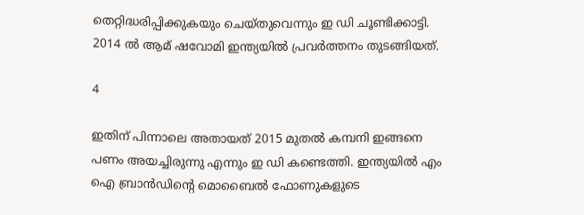തെറ്റിദ്ധരിപ്പിക്കുകയും ചെയ്തുവെന്നും ഇ ഡി ചൂണ്ടിക്കാട്ടി. 2014 ല്‍ ആമ് ഷവോമി ഇന്ത്യയില്‍ പ്രവര്‍ത്തനം തുടങ്ങിയത്.

4

ഇതിന് പിന്നാലെ അതായത് 2015 മുതല്‍ കമ്പനി ഇങ്ങനെ പണം അയച്ചിരുന്നു എന്നും ഇ ഡി കണ്ടെത്തി. ഇന്ത്യയില്‍ എം ഐ ബ്രാന്‍ഡിന്റെ മൊബൈല്‍ ഫോണുകളുടെ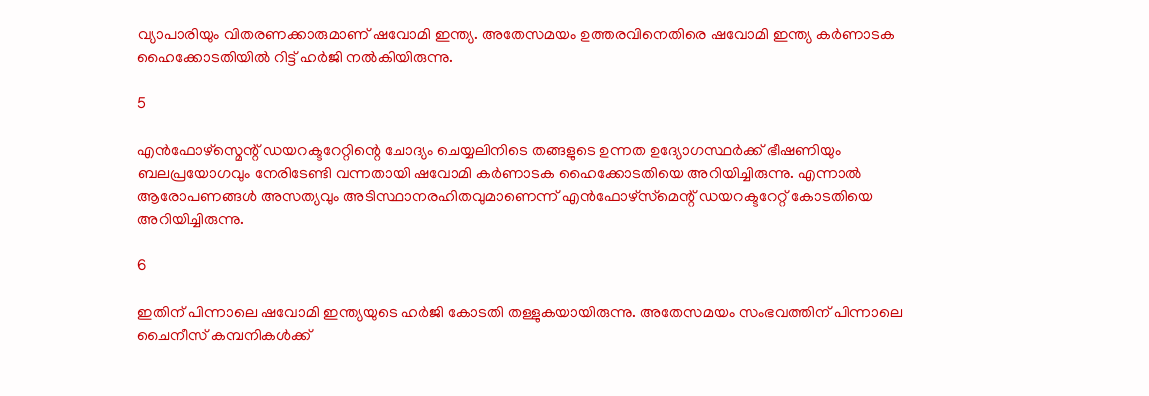വ്യാപാരിയും വിതരണക്കാരുമാണ് ഷവോമി ഇന്ത്യ. അതേസമയം ഉത്തരവിനെതിരെ ഷവോമി ഇന്ത്യ കര്‍ണാടക ഹൈക്കോടതിയില്‍ റിട്ട് ഹര്‍ജി നല്‍കിയിരുന്നു.

5

എന്‍ഫോഴ്സ്മെന്റ് ഡയറക്ടറേറ്റിന്റെ ചോദ്യം ചെയ്യലിനിടെ തങ്ങളുടെ ഉന്നത ഉദ്യോഗസ്ഥര്‍ക്ക് ഭീഷണിയും ബലപ്രയോഗവും നേരിടേണ്ടി വന്നതായി ഷവോമി കര്‍ണാടക ഹൈക്കോടതിയെ അറിയിച്ചിരുന്നു. എന്നാല്‍ ആരോപണങ്ങള്‍ അസത്യവും അടിസ്ഥാനരഹിതവുമാണെന്ന് എന്‍ഫോഴ്‌സ്‌മെന്റ് ഡയറക്ടറേറ്റ് കോടതിയെ അറിയിച്ചിരുന്നു.

6

ഇതിന് പിന്നാലെ ഷവോമി ഇന്ത്യയുടെ ഹര്‍ജി കോടതി തള്ളുകയായിരുന്നു. അതേസമയം സംഭവത്തിന് പിന്നാലെ ചൈനീസ് കമ്പനികള്‍ക്ക്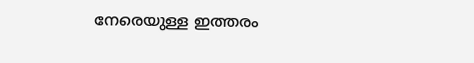നേരെയുള്ള ഇത്തരം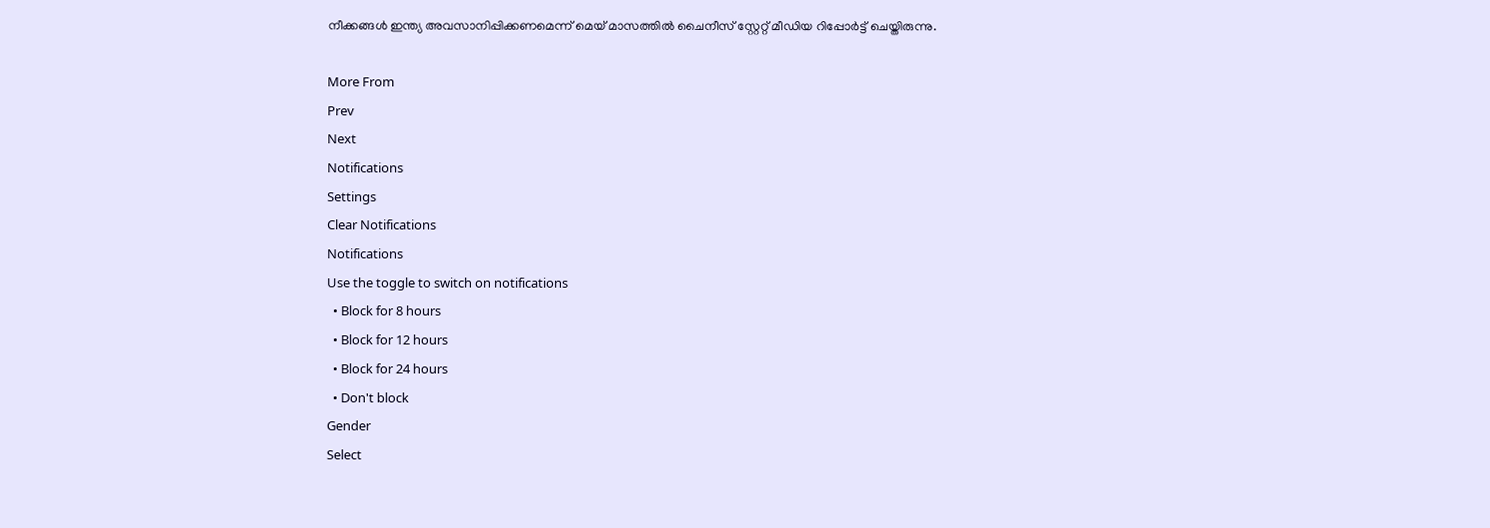നീക്കങ്ങള്‍ ഇന്ത്യ അവസാനിപ്പിക്കണമെന്ന് മെയ് മാസത്തില്‍ ചൈനീസ് സ്റ്റേറ്റ് മീഡിയ റിപ്പോര്‍ട്ട് ചെയ്തിരുന്നു.

More From
Prev
Next
Notifications
Settings
Clear Notifications
Notifications
Use the toggle to switch on notifications
  • Block for 8 hours
  • Block for 12 hours
  • Block for 24 hours
  • Don't block
Gender
Select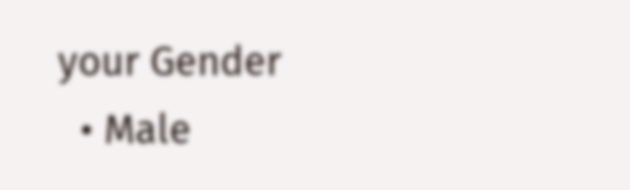your Gender
  • Male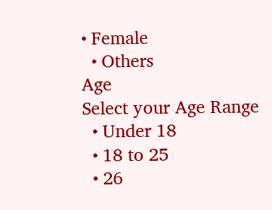• Female
  • Others
Age
Select your Age Range
  • Under 18
  • 18 to 25
  • 26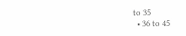to 35
  • 36 to 45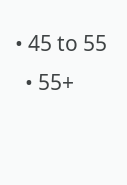• 45 to 55
  • 55+